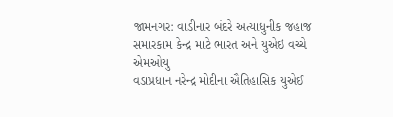જામનગર: વાડીનાર બંદરે અત્યાધુનીક જહાજ સમારકામ કેન્દ્ર માટે ભારત અને યુએઇ વચ્ચે એમઓયુ
વડાપ્રધાન નરેન્દ્ર મોદીના ઐતિહાસિક યુએઈ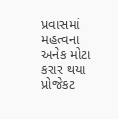પ્રવાસમાં મહત્વના અનેક મોટા કરાર થયા
પ્રોજેકટ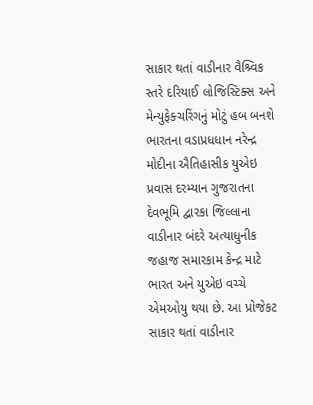સાકાર થતાં વાડીનાર વૈશ્ર્વિક સ્તરે દરિયાઈ લોજિસ્ટિક્સ અને મેન્યુફેક્ચરિંગનું મોટું હબ બનશે
ભારતના વડાપ્રધધાન નરેન્દ્ર મોદીના ઐતિહાસીક યુએઇ પ્રવાસ દરમ્યાન ગુજરાતના દેવભૂમિ દ્વારકા જિલ્લાના વાડીનાર બંદરે અત્યાધુનીક જહાજ સમારકામ કેન્દ્ર માટે ભારત અને યુએઇ વચ્ચે એમઓયુ થયા છે. આ પ્રોજેકટ સાકાર થતાં વાડીનાર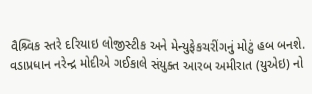વૈશ્ર્વિક સ્તરે દરિયાઇ લોજીસ્ટીક અને મેન્યુફેકચરીંગનું મોટું હબ બનશે.
વડાપ્રધાન નરેન્દ્ર મોદીએ ગઈકાલે સંયુક્ત આરબ અમીરાત (યુએઇ) નો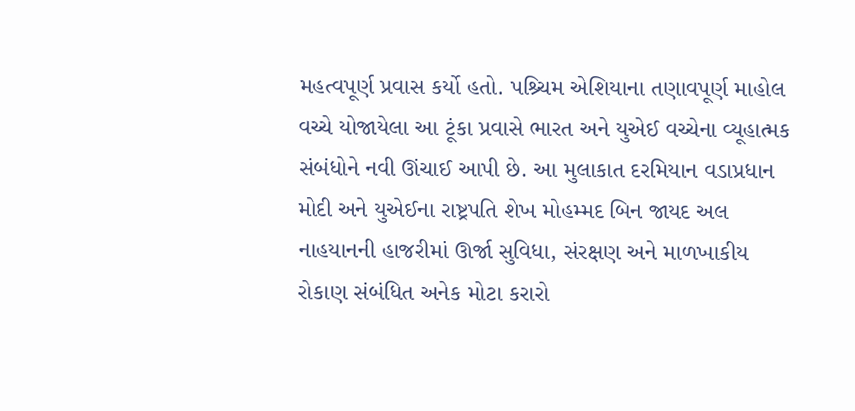મહત્વપૂર્ણ પ્રવાસ કર્યો હતો. પશ્ર્ચિમ એશિયાના તણાવપૂર્ણ માહોલ વચ્ચે યોજાયેલા આ ટૂંકા પ્રવાસે ભારત અને યુએઈ વચ્ચેના વ્યૂહાત્મક સંબંધોને નવી ઊંચાઈ આપી છે. આ મુલાકાત દરમિયાન વડાપ્રધાન મોદી અને યુએઈના રાષ્ટ્રપતિ શેખ મોહમ્મદ બિન જાયદ અલ નાહયાનની હાજરીમાં ઊર્જા સુવિધા, સંરક્ષણ અને માળખાકીય રોકાણ સંબંધિત અનેક મોટા કરારો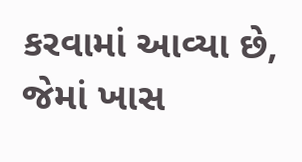કરવામાં આવ્યા છે, જેમાં ખાસ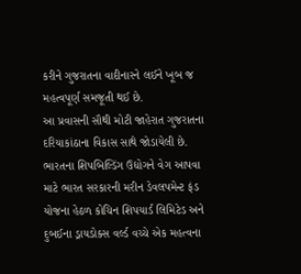કરીને ગુજરાતના વાદીનારને લઈને ખૂબ જ મહત્વપૂર્ણ સમજૂતી થઈ છે.
આ પ્રવાસની સૌથી મોટી જાહેરાત ગુજરાતના દરિયાકાંઠાના વિકાસ સાથે જોડાયેલી છે. ભારતના શિપબિલ્ડિંગ ઉદ્યોગને વેગ આપવા માટે ભારત સરકારની મરીન ડેવલપમેન્ટ ફંડ યોજના હેઠળ કોચિન શિપયાર્ડ લિમિટેડ અને દુબઈના ડ્રાયડોક્સ વર્લ્ડ વચ્ચે એક મહત્વના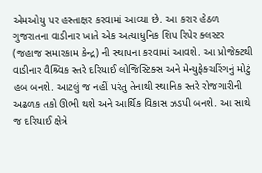એમઓયુ પર હસ્તાક્ષર કરવામાં આવ્યા છે. આ કરાર હેઠળ ગુજરાતના વાડીનાર ખાતે એક અત્યાધુનિક શિપ રિપેર ક્લસ્ટર (જહાજ સમારકામ કેન્દ્ર) ની સ્થાપના કરવામાં આવશે. આ પ્રોજેક્ટથી વાડીનાર વૈશ્ર્વિક સ્તરે દરિયાઈ લોજિસ્ટિક્સ અને મેન્યુફેક્ચરિંગનું મોટું હબ બનશે. આટલું જ નહીં પરંતુ તેનાથી સ્થાનિક સ્તરે રોજગારીની અઢળક તકો ઊભી થશે અને આર્થિક વિકાસ ઝડપી બનશે. આ સાથે જ દરિયાઈ ક્ષેત્રે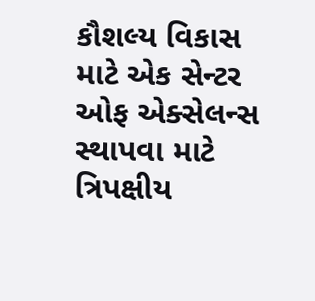કૌશલ્ય વિકાસ માટે એક સેન્ટર ઓફ એક્સેલન્સ સ્થાપવા માટે ત્રિપક્ષીય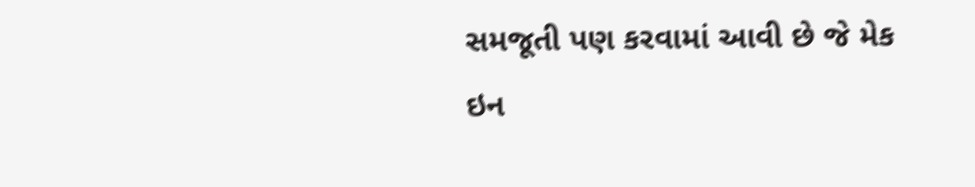સમજૂતી પણ કરવામાં આવી છે જે મેક ઇન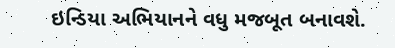ઇન્ડિયા અભિયાનને વધુ મજબૂત બનાવશે.